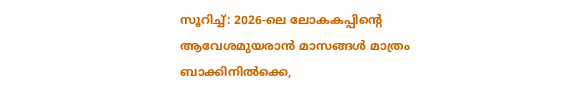സൂറിച്ച്: 2026-ലെ ലോകകപ്പിന്റെ ആവേശമുയരാൻ മാസങ്ങൾ മാത്രം ബാക്കിനിൽക്കെ,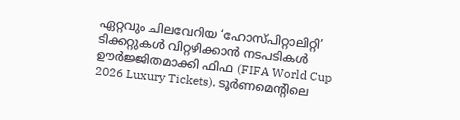ഏറ്റവും ചിലവേറിയ ‘ഹോസ്പിറ്റാലിറ്റി’ ടിക്കറ്റുകൾ വിറ്റഴിക്കാൻ നടപടികൾ ഊർജ്ജിതമാക്കി ഫിഫ (FIFA World Cup 2026 Luxury Tickets). ടൂർണമെന്റിലെ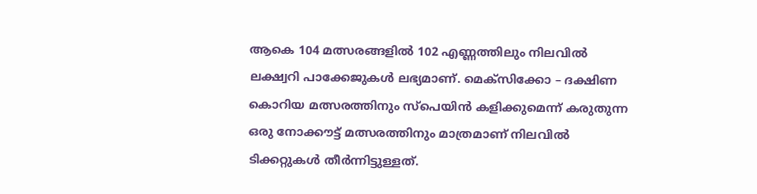ആകെ 104 മത്സരങ്ങളിൽ 102 എണ്ണത്തിലും നിലവിൽ ലക്ഷ്വറി പാക്കേജുകൾ ലഭ്യമാണ്. മെക്സിക്കോ – ദക്ഷിണ കൊറിയ മത്സരത്തിനും സ്പെയിൻ കളിക്കുമെന്ന് കരുതുന്ന ഒരു നോക്കൗട്ട് മത്സരത്തിനും മാത്രമാണ് നിലവിൽ ടിക്കറ്റുകൾ തീർന്നിട്ടുള്ളത്.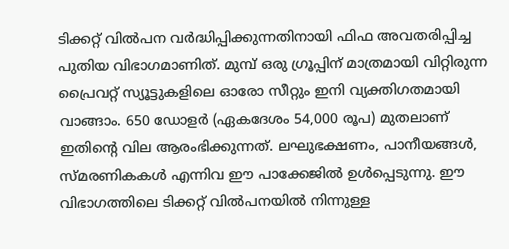ടിക്കറ്റ് വിൽപന വർദ്ധിപ്പിക്കുന്നതിനായി ഫിഫ അവതരിപ്പിച്ച പുതിയ വിഭാഗമാണിത്. മുമ്പ് ഒരു ഗ്രൂപ്പിന് മാത്രമായി വിറ്റിരുന്ന പ്രൈവറ്റ് സ്യൂട്ടുകളിലെ ഓരോ സീറ്റും ഇനി വ്യക്തിഗതമായി വാങ്ങാം. 650 ഡോളർ (ഏകദേശം 54,000 രൂപ) മുതലാണ് ഇതിന്റെ വില ആരംഭിക്കുന്നത്. ലഘുഭക്ഷണം, പാനീയങ്ങൾ, സ്മരണികകൾ എന്നിവ ഈ പാക്കേജിൽ ഉൾപ്പെടുന്നു. ഈ വിഭാഗത്തിലെ ടിക്കറ്റ് വിൽപനയിൽ നിന്നുള്ള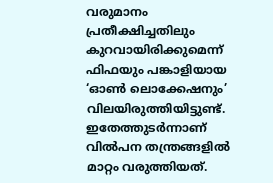വരുമാനം പ്രതീക്ഷിച്ചതിലും കുറവായിരിക്കുമെന്ന് ഫിഫയും പങ്കാളിയായ ‘ഓൺ ലൊക്കേഷനും’ വിലയിരുത്തിയിട്ടുണ്ട്. ഇതേത്തുടർന്നാണ് വിൽപന തന്ത്രങ്ങളിൽ മാറ്റം വരുത്തിയത്.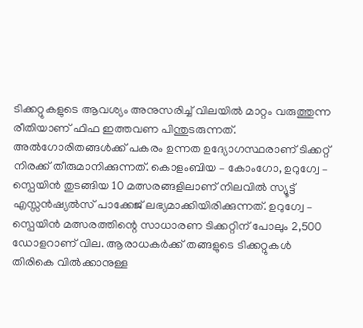ടിക്കറ്റുകളുടെ ആവശ്യം അനുസരിച്ച് വിലയിൽ മാറ്റം വരുത്തുന്ന രീതിയാണ് ഫിഫ ഇത്തവണ പിന്തുടരുന്നത്. അൽഗോരിതങ്ങൾക്ക് പകരം ഉന്നത ഉദ്യോഗസ്ഥരാണ് ടിക്കറ്റ് നിരക്ക് തീരുമാനിക്കുന്നത്. കൊളംബിയ – കോംഗോ, ഉറുഗ്വേ – സ്പെയിൻ തുടങ്ങിയ 10 മത്സരങ്ങളിലാണ് നിലവിൽ സ്യൂട്ട് എസ്സൻഷ്യൽസ് പാക്കേജ് ലഭ്യമാക്കിയിരിക്കുന്നത്. ഉറുഗ്വേ – സ്പെയിൻ മത്സരത്തിന്റെ സാധാരണ ടിക്കറ്റിന് പോലും 2,500 ഡോളറാണ് വില. ആരാധകർക്ക് തങ്ങളുടെ ടിക്കറ്റുകൾ തിരികെ വിൽക്കാനുള്ള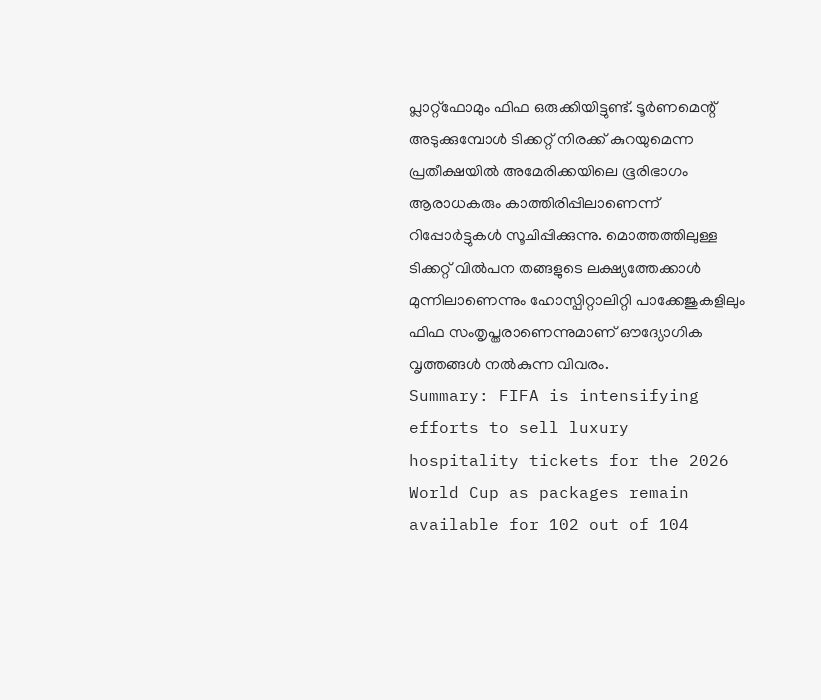പ്ലാറ്റ്ഫോമും ഫിഫ ഒരുക്കിയിട്ടുണ്ട്. ടൂർണമെന്റ് അടുക്കുമ്പോൾ ടിക്കറ്റ് നിരക്ക് കുറയുമെന്ന പ്രതീക്ഷയിൽ അമേരിക്കയിലെ ഭൂരിഭാഗം ആരാധകരും കാത്തിരിപ്പിലാണെന്ന് റിപ്പോർട്ടുകൾ സൂചിപ്പിക്കുന്നു. മൊത്തത്തിലുള്ള ടിക്കറ്റ് വിൽപന തങ്ങളുടെ ലക്ഷ്യത്തേക്കാൾ മുന്നിലാണെന്നും ഹോസ്പിറ്റാലിറ്റി പാക്കേജുകളിലും ഫിഫ സംതൃപ്തരാണെന്നുമാണ് ഔദ്യോഗിക വൃത്തങ്ങൾ നൽകുന്ന വിവരം.
Summary: FIFA is intensifying efforts to sell luxury hospitality tickets for the 2026 World Cup as packages remain available for 102 out of 104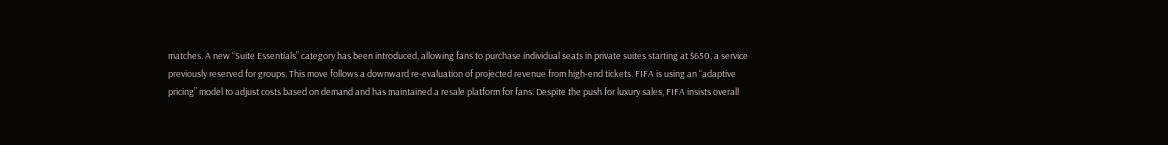matches. A new “Suite Essentials” category has been introduced, allowing fans to purchase individual seats in private suites starting at $650, a service previously reserved for groups. This move follows a downward re-evaluation of projected revenue from high-end tickets. FIFA is using an “adaptive pricing” model to adjust costs based on demand and has maintained a resale platform for fans. Despite the push for luxury sales, FIFA insists overall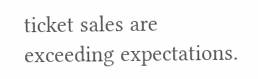ticket sales are exceeding expectations.